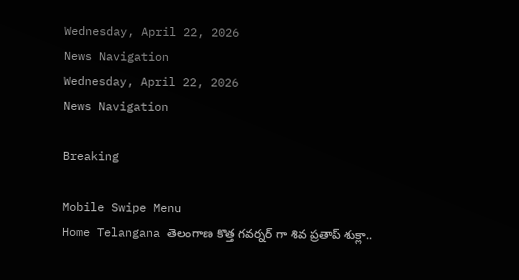Wednesday, April 22, 2026
News Navigation
Wednesday, April 22, 2026
News Navigation

Breaking

Mobile Swipe Menu
Home Telangana తెలంగాణ కొత్త గవర్నర్ గా శివ ప్రతాప్ శుక్లా..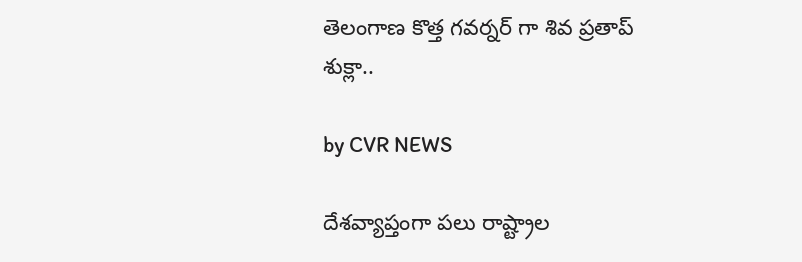తెలంగాణ కొత్త గవర్నర్ గా శివ ప్రతాప్ శుక్లా..

by CVR NEWS

దేశవ్యాప్తంగా పలు రాష్ట్రాల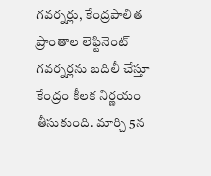గవర్నర్లు, కేంద్రపాలిత ప్రాంతాల లెఫ్టినెంట్ గవర్నర్లను బదిలీ చేస్తూ కేంద్రం కీలక నిర్ణయం తీసుకుంది. మార్చి 5న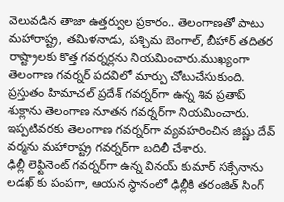వెలువడిన తాజా ఉత్తర్వుల ప్రకారం.. తెలంగాణతో పాటు మహారాష్ట్ర, తమిళనాడు, పశ్చిమ బెంగాల్, బీహార్ తదితర రాష్ట్రాలకు కొత్త గవర్నర్లను నియమించారు.ముఖ్యంగా తెలంగాణ గవర్నర్ పదవిలో మార్పు చోటుచేసుకుంది. ప్రస్తుతం హిమాచల్ ప్రదేశ్ గవర్నర్‌గా ఉన్న శివ ప్రతాప్ శుక్లాను తెలంగాణ నూతన గవర్నర్‌గా నియమించారు. ఇప్పటివరకు తెలంగాణ గవర్నర్‌గా వ్యవహరించిన జిష్ణు దేవ్ వర్మను మహారాష్ట్ర గవర్నర్‌గా బదిలీ చేశారు.
ఢిల్లీ లెఫ్టినెంట్ గవర్నర్‌గా ఉన్న వినయ్ కుమార్ సక్సేనాను లడఖ్ కు పంపగా, ఆయన స్థానంలో ఢిల్లీకి తరంజిత్ సింగ్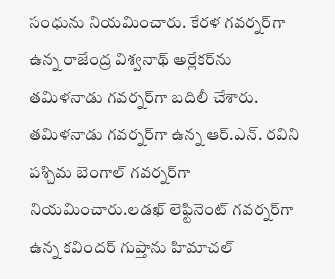సంధును నియమించారు. కేరళ గవర్నర్‌గా ఉన్న రాజేంద్ర విశ్వనాథ్ అర్లేకర్‌ను తమిళనాడు గవర్నర్‌గా బదిలీ చేశారు. తమిళనాడు గవర్నర్‌గా ఉన్న ఆర్.ఎన్. రవిని పశ్చిమ బెంగాల్ గవర్నర్‌గా నియమించారు.లడఖ్ లెఫ్టినెంట్ గవర్నర్‌గా ఉన్న కవిందర్ గుప్తాను హిమాచల్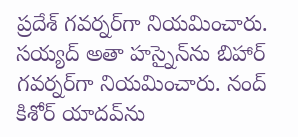ప్రదేశ్ గవర్నర్‌గా నియమించారు. సయ్యద్ అతా హస్నైన్‌ను బిహార్ గవర్నర్‌గా నియమించారు. నంద్ కిశోర్ యాదవ్‌ను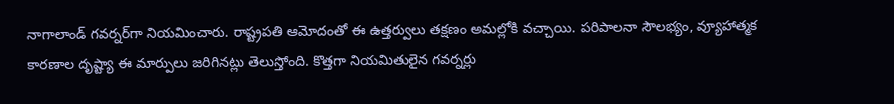నాగాలాండ్ గవర్నర్‌గా నియమించారు. రాష్ట్రపతి ఆమోదంతో ఈ ఉత్తర్వులు తక్షణం అమల్లోకి వచ్చాయి. పరిపాలనా సౌలభ్యం, వ్యూహాత్మక కారణాల దృష్ట్యా ఈ మార్పులు జరిగినట్లు తెలుస్తోంది. కొత్తగా నియమితులైన గవర్నర్లు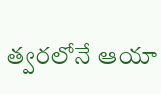త్వరలోనే ఆయా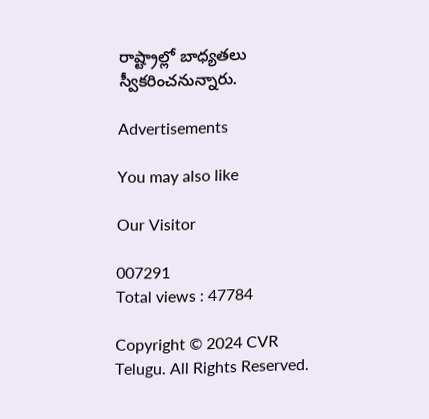రాష్ట్రాల్లో బాధ్యతలు స్వీకరించనున్నారు.

Advertisements

You may also like

Our Visitor

007291
Total views : 47784

Copyright © 2024 CVR Telugu. All Rights Reserved.